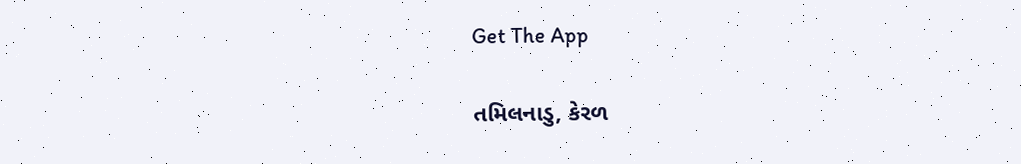Get The App

તમિલનાડુ, કેરળ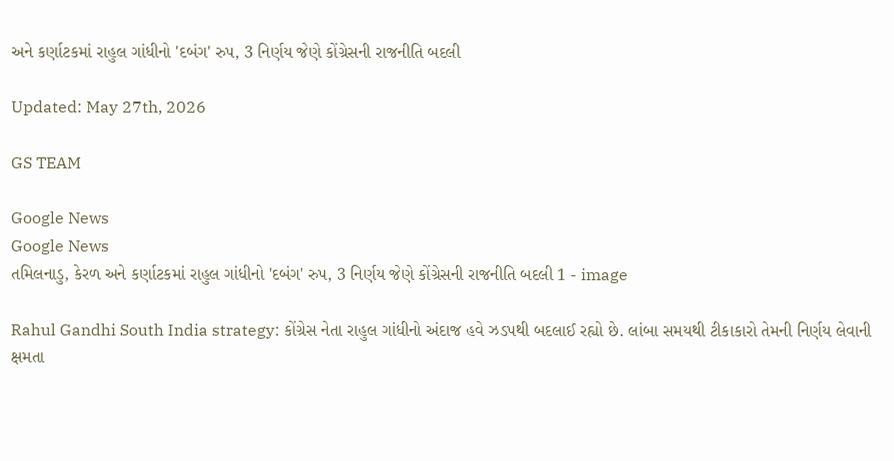અને કર્ણાટકમાં રાહુલ ગાંધીનો 'દબંગ' રુપ, 3 નિર્ણય જેણે કોંગ્રેસની રાજનીતિ બદલી

Updated: May 27th, 2026

GS TEAM

Google News
Google News
તમિલનાડુ, કેરળ અને કર્ણાટકમાં રાહુલ ગાંધીનો 'દબંગ' રુપ, 3 નિર્ણય જેણે કોંગ્રેસની રાજનીતિ બદલી 1 - image

Rahul Gandhi South India strategy: કોંગ્રેસ નેતા રાહુલ ગાંધીનો અંદાજ હવે ઝડપથી બદલાઈ રહ્યો છે. લાંબા સમયથી ટીકાકારો તેમની નિર્ણય લેવાની ક્ષમતા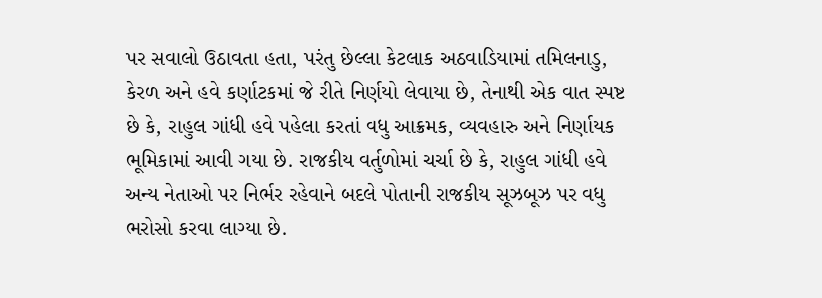પર સવાલો ઉઠાવતા હતા, પરંતુ છેલ્લા કેટલાક અઠવાડિયામાં તમિલનાડુ, કેરળ અને હવે કર્ણાટકમાં જે રીતે નિર્ણયો લેવાયા છે, તેનાથી એક વાત સ્પષ્ટ છે કે, રાહુલ ગાંધી હવે પહેલા કરતાં વધુ આક્રમક, વ્યવહારુ અને નિર્ણાયક ભૂમિકામાં આવી ગયા છે. રાજકીય વર્તુળોમાં ચર્ચા છે કે, રાહુલ ગાંધી હવે અન્ય નેતાઓ પર નિર્ભર રહેવાને બદલે પોતાની રાજકીય સૂઝબૂઝ પર વધુ ભરોસો કરવા લાગ્યા છે.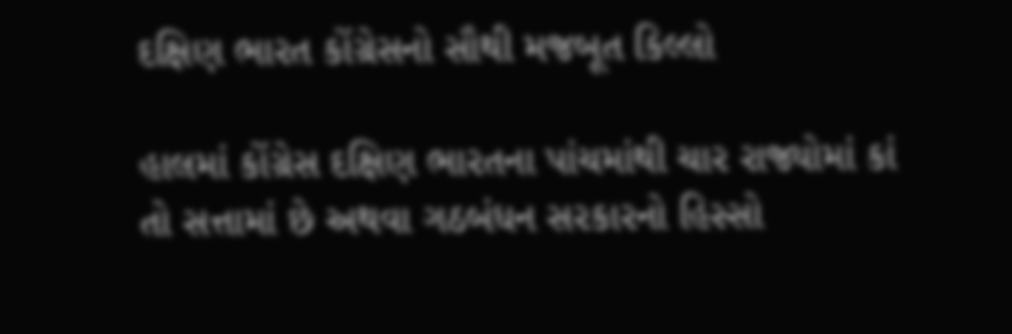દક્ષિણ ભારત કોંગ્રેસનો સૌથી મજબૂત કિલ્લો

હાલમાં કોંગ્રેસ દક્ષિણ ભારતના પાંચમાંથી ચાર રાજ્યોમાં કાં તો સત્તામાં છે અથવા ગઠબંધન સરકારનો હિસ્સો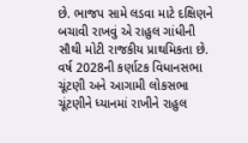છે. ભાજપ સામે લડવા માટે દક્ષિણને બચાવી રાખવું એ રાહુલ ગાંધીની સૌથી મોટી રાજકીય પ્રાથમિકતા છે. વર્ષ 2028ની કર્ણાટક વિધાનસભા ચૂંટણી અને આગામી લોકસભા ચૂંટણીને ધ્યાનમાં રાખીને રાહુલ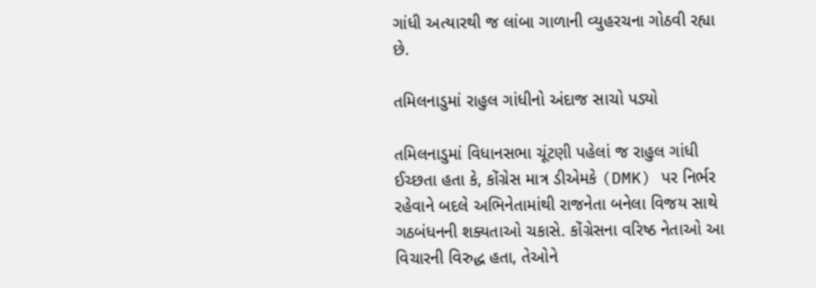ગાંધી અત્યારથી જ લાંબા ગાળાની વ્યુહરચના ગોઠવી રહ્યા છે.

તમિલનાડુમાં રાહુલ ગાંધીનો અંદાજ સાચો પડ્યો

તમિલનાડુમાં વિધાનસભા ચૂંટણી પહેલાં જ રાહુલ ગાંધી ઈચ્છતા હતા કે, કોંગ્રેસ માત્ર ડીએમકે (DMK) પર નિર્ભર રહેવાને બદલે અભિનેતામાંથી રાજનેતા બનેલા વિજય સાથે ગઠબંધનની શક્યતાઓ ચકાસે. કોંગ્રેસના વરિષ્ઠ નેતાઓ આ વિચારની વિરુદ્ધ હતા, તેઓને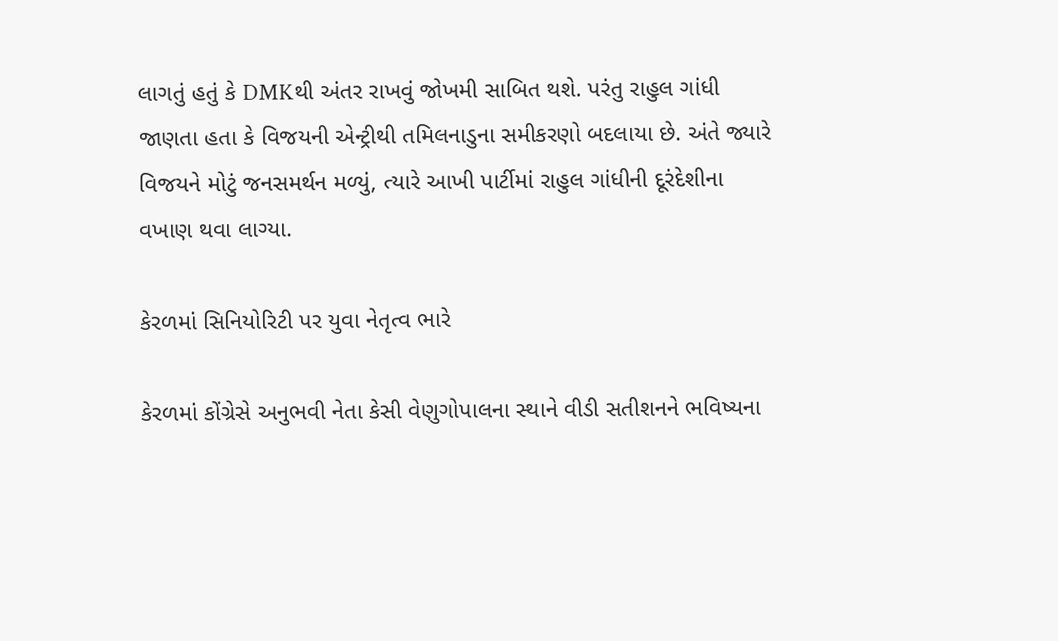લાગતું હતું કે DMKથી અંતર રાખવું જોખમી સાબિત થશે. પરંતુ રાહુલ ગાંધી જાણતા હતા કે વિજયની એન્ટ્રીથી તમિલનાડુના સમીકરણો બદલાયા છે. અંતે જ્યારે વિજયને મોટું જનસમર્થન મળ્યું, ત્યારે આખી પાર્ટીમાં રાહુલ ગાંધીની દૂરંદેશીના વખાણ થવા લાગ્યા.

કેરળમાં સિનિયોરિટી પર યુવા નેતૃત્વ ભારે

કેરળમાં કોંગ્રેસે અનુભવી નેતા કેસી વેણુગોપાલના સ્થાને વીડી સતીશનને ભવિષ્યના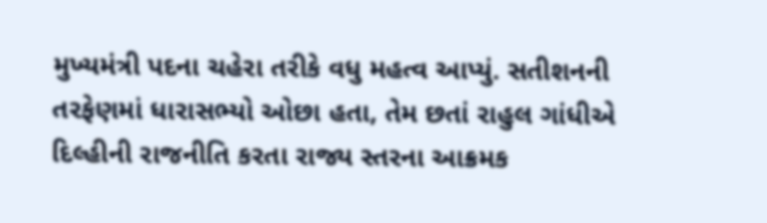મુખ્યમંત્રી પદના ચહેરા તરીકે વધુ મહત્વ આપ્યું. સતીશનની તરફેણમાં ધારાસભ્યો ઓછા હતા, તેમ છતાં રાહુલ ગાંધીએ દિલ્હીની રાજનીતિ કરતા રાજ્ય સ્તરના આક્રમક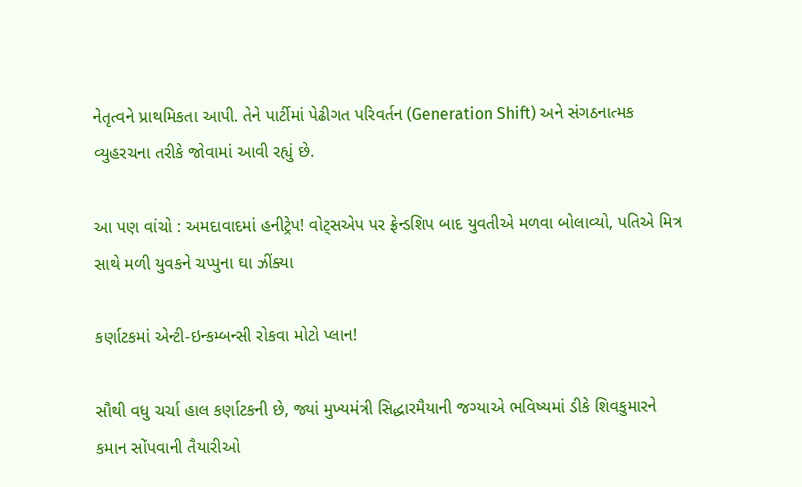નેતૃત્વને પ્રાથમિકતા આપી. તેને પાર્ટીમાં પેઢીગત પરિવર્તન (Generation Shift) અને સંગઠનાત્મક વ્યુહરચના તરીકે જોવામાં આવી રહ્યું છે.

આ પણ વાંચો : અમદાવાદમાં હનીટ્રેપ! વોટ્સએપ પર ફ્રેન્ડશિપ બાદ યુવતીએ મળવા બોલાવ્યો, પતિએ મિત્ર સાથે મળી યુવકને ચપ્પુના ઘા ઝીંક્યા

કર્ણાટકમાં એન્ટી-ઇન્કમ્બન્સી રોકવા મોટો પ્લાન!

સૌથી વધુ ચર્ચા હાલ કર્ણાટકની છે, જ્યાં મુખ્યમંત્રી સિદ્ધારમૈયાની જગ્યાએ ભવિષ્યમાં ડીકે શિવકુમારને કમાન સોંપવાની તૈયારીઓ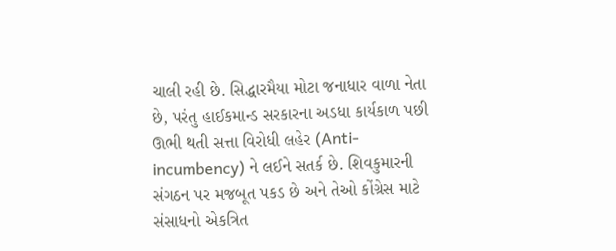ચાલી રહી છે. સિદ્ધારમૈયા મોટા જનાધાર વાળા નેતા છે, પરંતુ હાઈકમાન્ડ સરકારના અડધા કાર્યકાળ પછી ઊભી થતી સત્તા વિરોધી લહેર (Anti-incumbency) ને લઈને સતર્ક છે. શિવકુમારની સંગઠન પર મજબૂત પકડ છે અને તેઓ કોંગ્રેસ માટે સંસાધનો એકત્રિત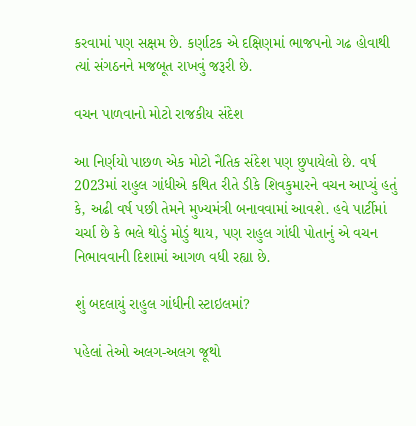કરવામાં પણ સક્ષમ છે. કર્ણાટક એ દક્ષિણમાં ભાજપનો ગઢ હોવાથી ત્યાં સંગઠનને મજબૂત રાખવું જરૂરી છે.

વચન પાળવાનો મોટો રાજકીય સંદેશ

આ નિર્ણયો પાછળ એક મોટો નૈતિક સંદેશ પણ છુપાયેલો છે. વર્ષ 2023માં રાહુલ ગાંધીએ કથિત રીતે ડીકે શિવકુમારને વચન આપ્યું હતું કે, અઢી વર્ષ પછી તેમને મુખ્યમંત્રી બનાવવામાં આવશે. હવે પાર્ટીમાં ચર્ચા છે કે ભલે થોડું મોડું થાય, પણ રાહુલ ગાંધી પોતાનું એ વચન નિભાવવાની દિશામાં આગળ વધી રહ્યા છે.

શું બદલાયું રાહુલ ગાંધીની સ્ટાઇલમાં?

પહેલાં તેઓ અલગ-અલગ જૂથો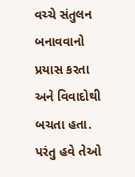વચ્ચે સંતુલન બનાવવાનો પ્રયાસ કરતા અને વિવાદોથી બચતા હતા. પરંતુ હવે તેઓ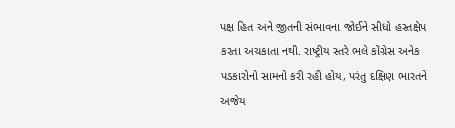પક્ષ હિત અને જીતની સંભાવના જોઈને સીધો હસ્તક્ષેપ કરતા અચકાતા નથી. રાષ્ટ્રીય સ્તરે ભલે કોંગ્રેસ અનેક પડકારોનો સામનો કરી રહી હોય, પરંતુ દક્ષિણ ભારતને અજેય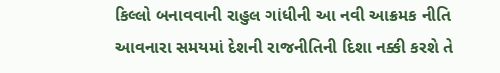કિલ્લો બનાવવાની રાહુલ ગાંધીની આ નવી આક્રમક નીતિ આવનારા સમયમાં દેશની રાજનીતિની દિશા નક્કી કરશે તે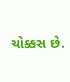ચોક્કસ છે.